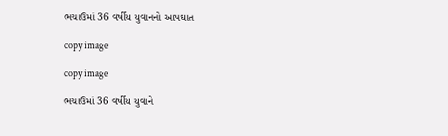ભચાઉમાં 36 વર્ષીય યુવાનનો આપઘાત

copy image

copy image

ભચાઉમાં 36 વર્ષીય યુવાને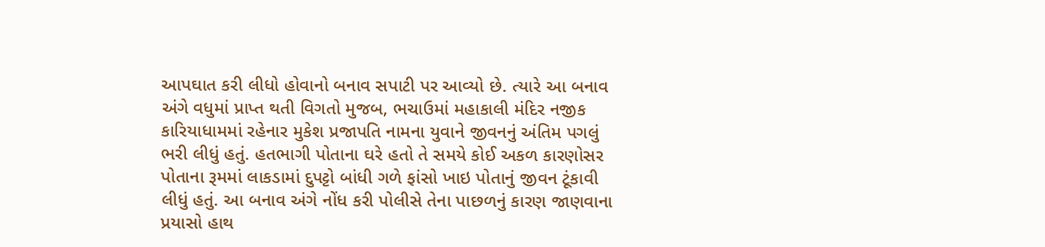આપઘાત કરી લીધો હોવાનો બનાવ સપાટી પર આવ્યો છે. ત્યારે આ બનાવ અંગે વધુમાં પ્રાપ્ત થતી વિગતો મુજબ, ભચાઉમાં મહાકાલી મંદિર નજીક કારિયાધામમાં રહેનાર મુકેશ પ્રજાપતિ નામના યુવાને જીવનનું અંતિમ પગલું ભરી લીધું હતું. હતભાગી પોતાના ઘરે હતો તે સમયે કોઈ અકળ કારણોસર પોતાના રૂમમાં લાકડામાં દુપટ્ટો બાંધી ગળે ફાંસો ખાઇ પોતાનું જીવન ટૂંકાવી લીધું હતું. આ બનાવ અંગે નોંધ કરી પોલીસે તેના પાછળનું કારણ જાણવાના પ્રયાસો હાથ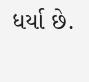ધર્યા છે.